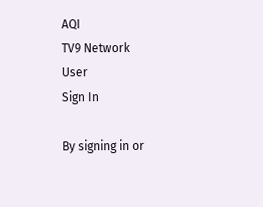AQI
TV9 Network
User
Sign In

By signing in or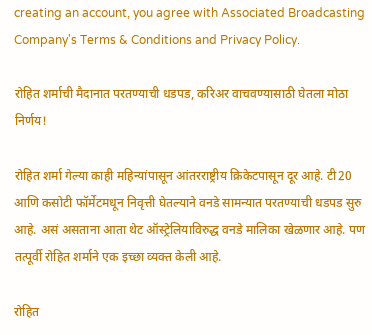creating an account, you agree with Associated Broadcasting Company's Terms & Conditions and Privacy Policy.

रोहित शर्माची मैदानात परतण्याची धडपड, करिअर वाचवण्यासाठी घेतला मोठा निर्णय!

रोहित शर्मा गेल्या काही महिन्यांपासून आंतरराष्ट्रीय क्रिकेटपासून दूर आहे. टी20 आणि कसोटी फॉर्मेटमधून निवृत्ती घेतल्याने वनडे सामन्यात परतण्याची धडपड सुरु आहे. असं असताना आता थेट ऑस्ट्रेलियाविरुद्ध वनडे मालिका खेळणार आहे. पण तत्पूर्वी रोहित शर्माने एक इच्छा व्यक्त केली आहे.

रोहित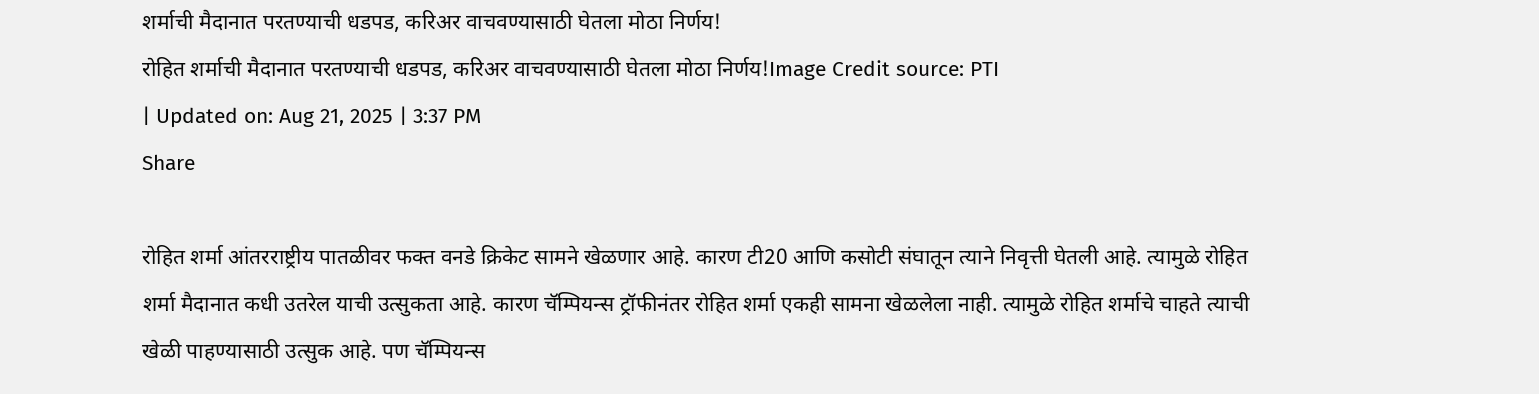शर्माची मैदानात परतण्याची धडपड, करिअर वाचवण्यासाठी घेतला मोठा निर्णय!
रोहित शर्माची मैदानात परतण्याची धडपड, करिअर वाचवण्यासाठी घेतला मोठा निर्णय!Image Credit source: PTI
| Updated on: Aug 21, 2025 | 3:37 PM
Share

रोहित शर्मा आंतरराष्ट्रीय पातळीवर फक्त वनडे क्रिकेट सामने खेळणार आहे. कारण टी20 आणि कसोटी संघातून त्याने निवृत्ती घेतली आहे. त्यामुळे रोहित शर्मा मैदानात कधी उतरेल याची उत्सुकता आहे. कारण चॅम्पियन्स ट्रॉफीनंतर रोहित शर्मा एकही सामना खेळलेला नाही. त्यामुळे रोहित शर्माचे चाहते त्याची खेळी पाहण्यासाठी उत्सुक आहे. पण चॅम्पियन्स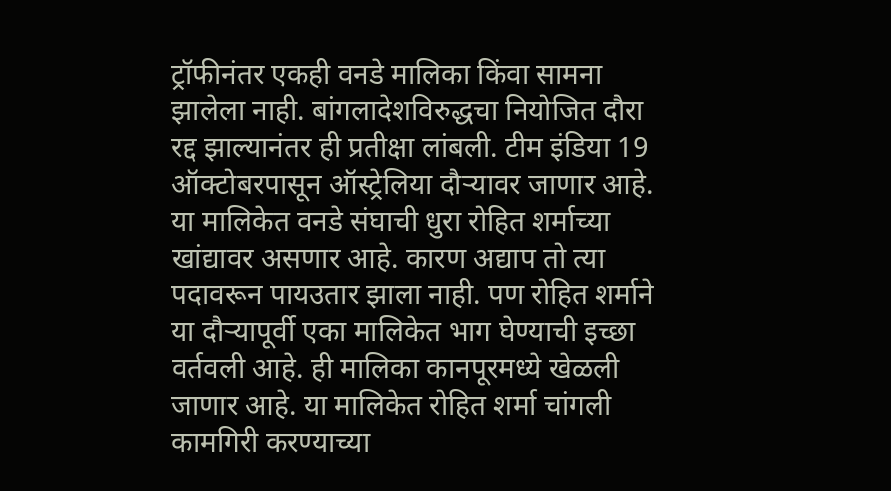ट्रॉफीनंतर एकही वनडे मालिका किंवा सामना झालेला नाही. बांगलादेशविरुद्धचा नियोजित दौरा रद्द झाल्यानंतर ही प्रतीक्षा लांबली. टीम इंडिया 19 ऑक्टोबरपासून ऑस्ट्रेलिया दौऱ्यावर जाणार आहे. या मालिकेत वनडे संघाची धुरा रोहित शर्माच्या खांद्यावर असणार आहे. कारण अद्याप तो त्या पदावरून पायउतार झाला नाही. पण रोहित शर्माने या दौऱ्यापूर्वी एका मालिकेत भाग घेण्याची इच्छा वर्तवली आहे. ही मालिका कानपूरमध्ये खेळली जाणार आहे. या मालिकेत रोहित शर्मा चांगली कामगिरी करण्याच्या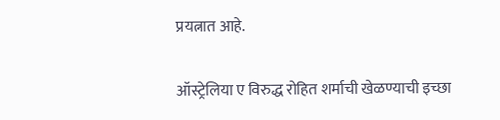प्रयत्नात आहे.

ऑस्ट्रेलिया ए विरुद्ध रोहित शर्माची खेळण्याची इच्छा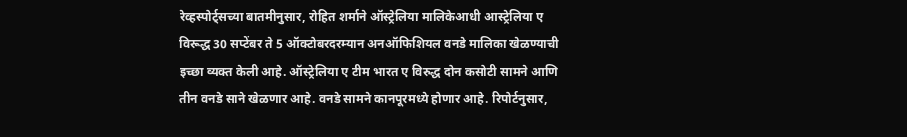रेव्हस्पोर्ट्सच्या बातमीनुसार, रोहित शर्माने ऑस्ट्रेलिया मालिकेआधी आस्ट्रेलिया ए विरूद्ध 30 सप्टेंबर ते 5 ऑक्टोबरदरम्यान अनऑफिशियल वनडे मालिका खेळण्याची इच्छा व्यक्त केली आहे. ऑस्ट्रेलिया ए टीम भारत ए विरुद्ध दोन कसोटी सामने आणि तीन वनडे साने खेळणार आहे. वनडे सामने कानपूरमध्ये होणार आहे. रिपोर्टनुसार,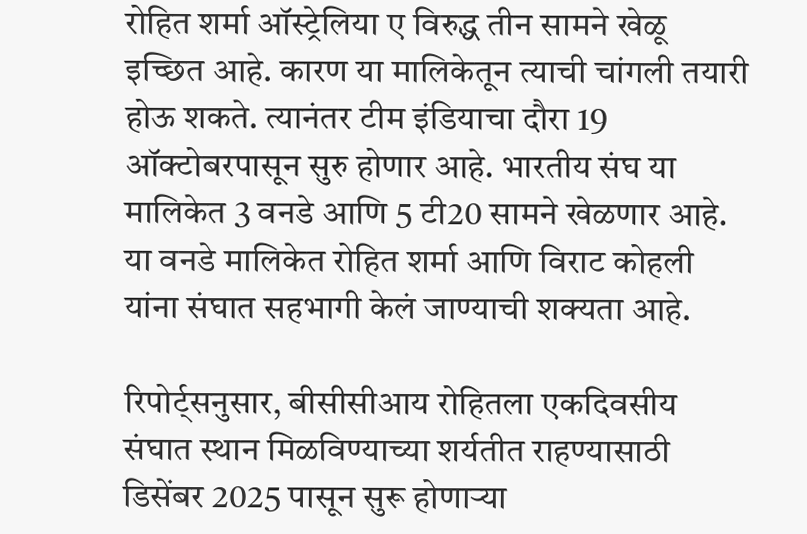रोहित शर्मा ऑस्ट्रेलिया ए विरुद्ध तीन सामने खेळू इच्छित आहे. कारण या मालिकेतून त्याची चांगली तयारी होऊ शकते. त्यानंतर टीम इंडियाचा दौरा 19 ऑक्टोबरपासून सुरु होणार आहे. भारतीय संघ या मालिकेत 3 वनडे आणि 5 टी20 सामने खेळणार आहे. या वनडे मालिकेत रोहित शर्मा आणि विराट कोहली यांना संघात सहभागी केलं जाण्याची शक्यता आहे.

रिपोर्ट्सनुसार, बीसीसीआय रोहितला एकदिवसीय संघात स्थान मिळविण्याच्या शर्यतीत राहण्यासाठी डिसेंबर 2025 पासून सुरू होणाऱ्या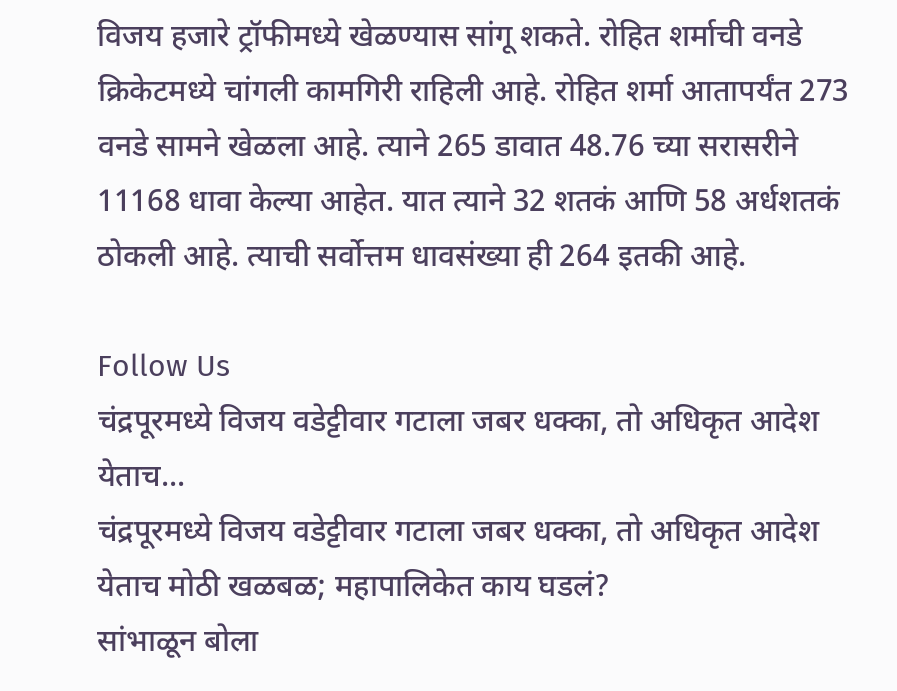विजय हजारे ट्रॉफीमध्ये खेळण्यास सांगू शकते. रोहित शर्माची वनडे क्रिकेटमध्ये चांगली कामगिरी राहिली आहे. रोहित शर्मा आतापर्यंत 273 वनडे सामने खेळला आहे. त्याने 265 डावात 48.76 च्या सरासरीने 11168 धावा केल्या आहेत. यात त्याने 32 शतकं आणि 58 अर्धशतकं ठोकली आहे. त्याची सर्वोत्तम धावसंख्या ही 264 इतकी आहे.

Follow Us
चंद्रपूरमध्ये विजय वडेट्टीवार गटाला जबर धक्का, तो अधिकृत आदेश येताच...
चंद्रपूरमध्ये विजय वडेट्टीवार गटाला जबर धक्का, तो अधिकृत आदेश येताच मोठी खळबळ; महापालिकेत काय घडलं?
सांभाळून बोला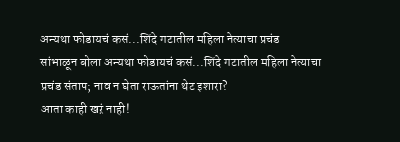अन्यथा फोडायचं कसं...शिंदे गटातील महिला नेत्याचा प्रचंड
सांभाळून बोला अन्यथा फोडायचं कसं...शिंदे गटातील महिला नेत्याचा प्रचंड संताप; नाव न घेता राऊतांना थेट इशारा?
आता काही खऱं नाही!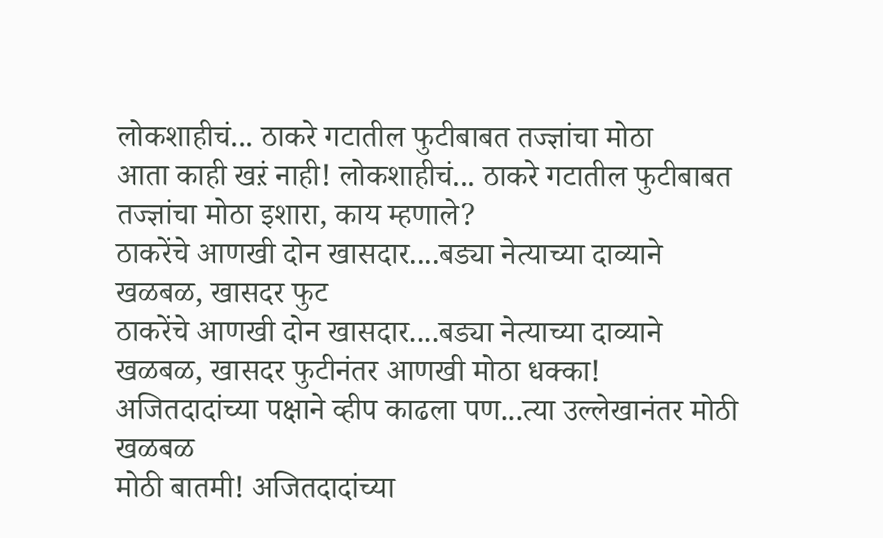लोकशाहीचं... ठाकरे गटातील फुटीबाबत तज्ज्ञांचा मोठा
आता काही खऱं नाही! लोकशाहीचं... ठाकरे गटातील फुटीबाबत तज्ज्ञांचा मोठा इशारा, काय म्हणाले?
ठाकरेंचे आणखी दोन खासदार....बड्या नेत्याच्या दाव्याने खळबळ, खासदर फुट
ठाकरेंचे आणखी दोन खासदार....बड्या नेत्याच्या दाव्याने  खळबळ, खासदर फुटीनंतर आणखी मोठा धक्का!
अजितदादांच्या पक्षाने व्हीप काढला पण...त्या उल्लेखानंतर मोठी खळबळ
मोठी बातमी! अजितदादांच्या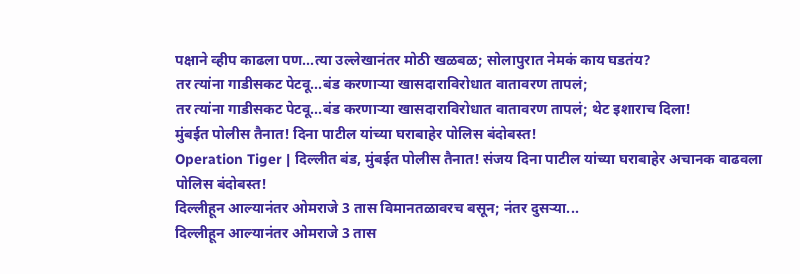पक्षाने व्हीप काढला पण...त्या उल्लेखानंतर मोठी खळबळ; सोलापुरात नेमकं काय घडतंय?
तर त्यांना गाडीसकट पेटवू...बंड करणाऱ्या खासदाराविरोधात वातावरण तापलं;
तर त्यांना गाडीसकट पेटवू...बंड करणाऱ्या खासदाराविरोधात वातावरण तापलं; थेट इशाराच दिला!
मुंबईत पोलीस तैनात! दिना पाटील यांच्या घराबाहेर पोलिस बंदोबस्त!
Operation Tiger | दिल्लीत बंड, मुंबईत पोलीस तैनात! संजय दिना पाटील यांच्या घराबाहेर अचानक वाढवला पोलिस बंदोबस्त!
दिल्लीहून आल्यानंतर ओमराजे 3 तास विमानतळावरच बसून; नंतर दुसऱ्या...
दिल्लीहून आल्यानंतर ओमराजे 3 तास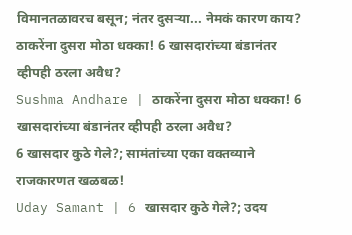विमानतळावरच बसून; नंतर दुसऱ्या... नेमकं कारण काय?
ठाकरेंना दुसरा मोठा धक्का! 6 खासदारांच्या बंडानंतर व्हीपही ठरला अवैध?
Sushma Andhare | ठाकरेंना दुसरा मोठा धक्का! 6 खासदारांच्या बंडानंतर व्हीपही ठरला अवैध?
6 खासदार कुठे गेले?; सामंतांच्या एका वक्तव्याने राजकारणत खळबळ!
Uday Samant | 6 खासदार कुठे गेले?; उदय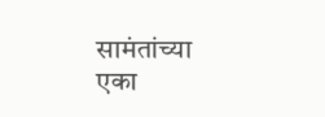सामंतांच्या एका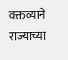वक्तव्याने राज्याच्या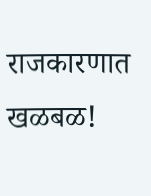राजकारणात खळबळ!